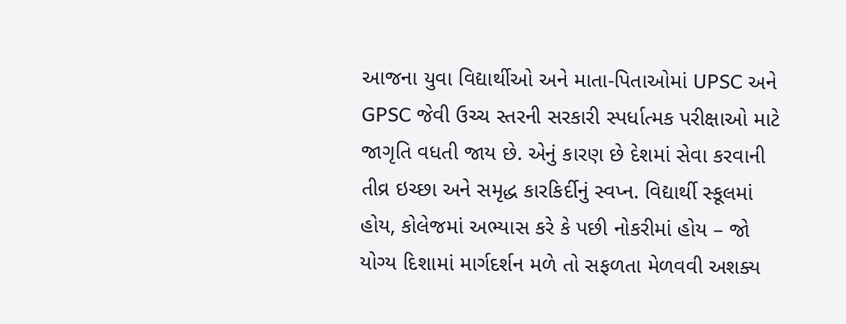આજના યુવા વિદ્યાર્થીઓ અને માતા-પિતાઓમાં UPSC અને GPSC જેવી ઉચ્ચ સ્તરની સરકારી સ્પર્ધાત્મક પરીક્ષાઓ માટે જાગૃતિ વધતી જાય છે. એનું કારણ છે દેશમાં સેવા કરવાની તીવ્ર ઇચ્છા અને સમૃદ્ધ કારકિર્દીનું સ્વપ્ન. વિદ્યાર્થી સ્કૂલમાં હોય, કોલેજમાં અભ્યાસ કરે કે પછી નોકરીમાં હોય – જો યોગ્ય દિશામાં માર્ગદર્શન મળે તો સફળતા મેળવવી અશક્ય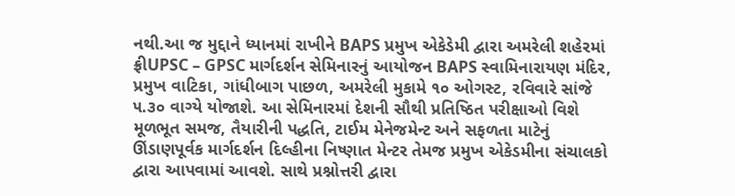નથી.આ જ મુદ્દાને ધ્યાનમાં રાખીને BAPS પ્રમુખ એકેડેમી દ્વારા અમરેલી શહેરમાં ફ્રીUPSC – GPSC માર્ગદર્શન સેમિનારનું આયોજન BAPS સ્વામિનારાયણ મંદિર, પ્રમુખ વાટિકા, ગાંધીબાગ પાછળ, અમરેલી મુકામે ૧૦ ઓગસ્ટ, રવિવારે સાંજે ૫.૩૦ વાગ્યે યોજાશે. આ સેમિનારમાં દેશની સૌથી પ્રતિષ્ઠિત પરીક્ષાઓ વિશે મૂળભૂત સમજ, તૈયારીની પદ્ધતિ, ટાઈમ મેનેજમેન્ટ અને સફળતા માટેનું ઊંડાણપૂર્વક માર્ગદર્શન દિલ્હીના નિષ્ણાત મેન્ટર તેમજ પ્રમુખ એકેડમીના સંચાલકો દ્વારા આપવામાં આવશે. સાથે પ્રશ્નોત્તરી દ્વારા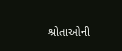શ્રોતાઓની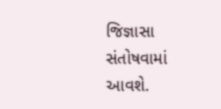જિજ્ઞાસા સંતોષવામાં આવશે.